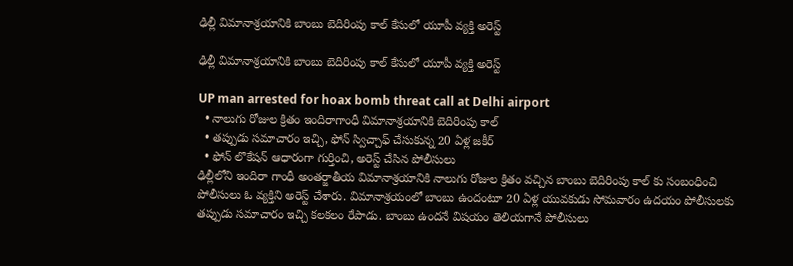ఢిల్లీ విమానాశ్రయానికి బాంబు బెదిరింపు కాల్ కేసులో యూపీ వ్యక్తి అరెస్ట్

ఢిల్లీ విమానాశ్రయానికి బాంబు బెదిరింపు కాల్ కేసులో యూపీ వ్యక్తి అరెస్ట్

UP man arrested for hoax bomb threat call at Delhi airport
  • నాలుగు రోజుల క్రితం ఇందిరాగాంధీ విమానాశ్రయానికి బెదిరింపు కాల్
  • తప్పుడు సమాచారం ఇచ్చి, ఫోన్ స్విచ్చాఫ్ చేసుకున్న 20 ఏళ్ల జకీర్
  • ఫోన్ లొకేషన్ ఆధారంగా గుర్తించి, అరెస్ట్ చేసిన పోలీసులు
ఢిల్లీలోని ఇందిరా గాంధీ అంతర్జాతీయ విమానాశ్రయానికి నాలుగు రోజుల క్రితం వచ్చిన బాంబు బెదిరింపు కాల్ కు సంబంధించి పోలీసులు ఓ వ్యక్తిని అరెస్ట్ చేశారు. విమానాశ్రయంలో బాంబు ఉందంటూ 20 ఏళ్ల యువకుడు సోమవారం ఉదయం పోలీసులకు తప్పుడు సమాచారం ఇచ్చి కలకలం రేపాడు. బాంబు ఉందనే విషయం తెలియగానే పోలీసులు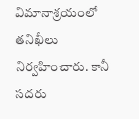విమానాశ్రయంలో తనిఖీలు నిర్వహించారు. కానీ సదరు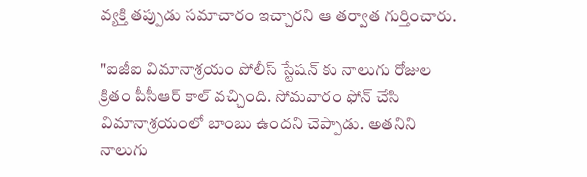వ్యక్తి తప్పుడు సమాచారం ఇచ్చారని ఆ తర్వాత గుర్తించారు.

"ఐజీఐ విమానాశ్రయం పోలీస్ స్టేషన్ కు నాలుగు రోజుల క్రితం పీసీఆర్ కాల్ వచ్చింది. సోమవారం ఫోన్ చేసి విమానాశ్రయంలో బాంబు ఉందని చెప్పాడు. అతనిని నాలుగు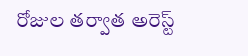రోజుల తర్వాత అరెస్ట్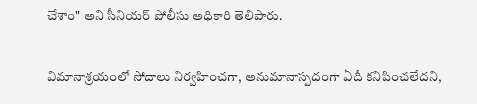చేశాం" అని సీనియర్ పోలీసు అధికారి తెలిపారు.

విమానాశ్రయంలో సోదాలు నిర్వహించగా, అనుమానాస్పదంగా ఏదీ కనిపించలేదని,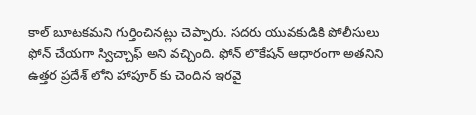కాల్ బూటకమని గుర్తించినట్లు చెప్పారు. సదరు యువకుడికి పోలీసులు ఫోన్ చేయగా స్విచ్చాఫ్ అని వచ్చింది. ఫోన్ లొకేషన్ ఆధారంగా అతనిని ఉత్తర ప్రదేశ్ లోని హాపూర్ కు చెందిన ఇరవై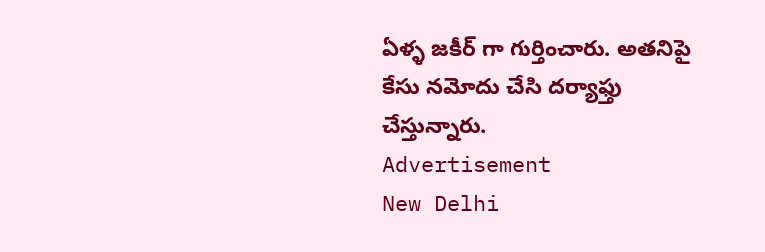ఏళ్ళ జకీర్ గా గుర్తించారు. అతనిపై కేసు నమోదు చేసి దర్యాఫ్తు చేస్తున్నారు.
Advertisement
New Delhi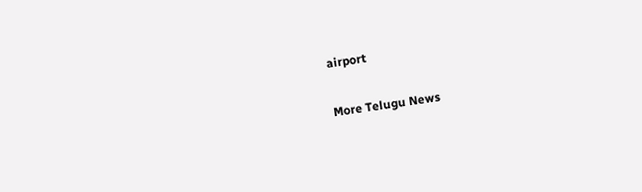airport

More Telugu News